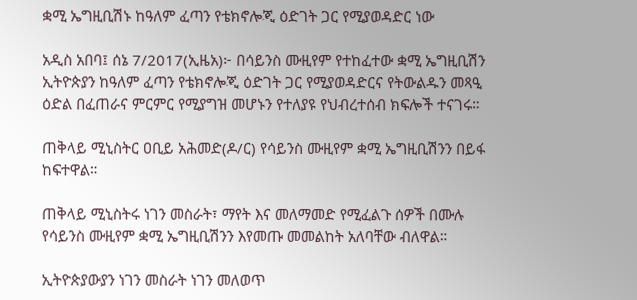ቋሚ ኤግዚቢሽኑ ከዓለም ፈጣን የቴክኖሎጂ ዕድገት ጋር የሚያወዳድር ነው

አዲስ አበባ፤ ሰኔ 7/2017(ኢዜአ)፦ በሳይንስ ሙዚየም የተከፈተው ቋሚ ኤግዚቢሽን ኢትዮጵያን ከዓለም ፈጣን የቴክኖሎጂ ዕድገት ጋር የሚያወዳድርና የትውልዱን መጻዒ ዕድል በፈጠራና ምርምር የሚያግዝ መሆኑን የተለያዩ የህብረተሰብ ክፍሎች ተናገሩ።

ጠቅላይ ሚኒስትር ዐቢይ አሕመድ(ዶ/ር) የሳይንስ ሙዚየም ቋሚ ኤግዚቢሽንን በይፋ ከፍተዋል።

ጠቅላይ ሚኒስትሩ ነገን መስራት፣ ማየት እና መለማመድ የሚፈልጉ ሰዎች በሙሉ የሳይንስ ሙዚየም ቋሚ ኤግዚቢሽንን እየመጡ መመልከት አለባቸው ብለዋል።

ኢትዮጵያውያን ነገን መስራት ነገን መለወጥ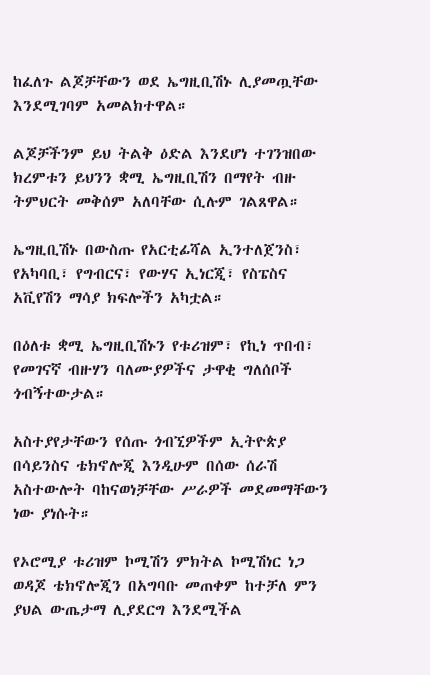ከፈለጉ ልጆቻቸውን ወደ ኤግዚቢሽኑ ሊያመጧቸው እንደሚገባም አመልክተዋል።

ልጆቻችንም ይህ ትልቅ ዕድል እንደሆነ ተገንዝበው ክረምቱን ይህንን ቋሚ ኤግዚቢሽን በማየት ብዙ ትምህርት መቅሰም አለባቸው ሲሉም ገልጸዋል።

ኤግዚቢሽኑ በውስጡ የአርቲፊሻል ኢንተለጀንስ፣ የአካባቢ፣ የግብርና፣ የውሃና ኢነርጂ፣ የስፔስና አቪየሽን ማሳያ ክፍሎችን አካቷል።

በዕለቱ ቋሚ ኤግዚቢሽኑን የቱሪዝም፣ የኪነ ጥበብ፣ የመገናኛ ብዙሃን ባለሙያዎችና ታዋቂ ግለሰቦች ጎብኝተውታል።

አስተያየታቸውን የሰጡ ጎብኚዎችም ኢትዮጵያ በሳይንስና ቴክኖሎጂ እንዲሁም በሰው ሰራሽ አስተውሎት ባከናወነቻቸው ሥራዎች መደመማቸውን ነው ያነሱት።

የኦሮሚያ ቱሪዝም ኮሚሽን ምክትል ኮሚሽነር ነጋ ወዳጆ ቴክኖሎጂን በአግባቡ መጠቀም ከተቻለ ምን ያህል ውጤታማ ሊያደርግ እንደሚችል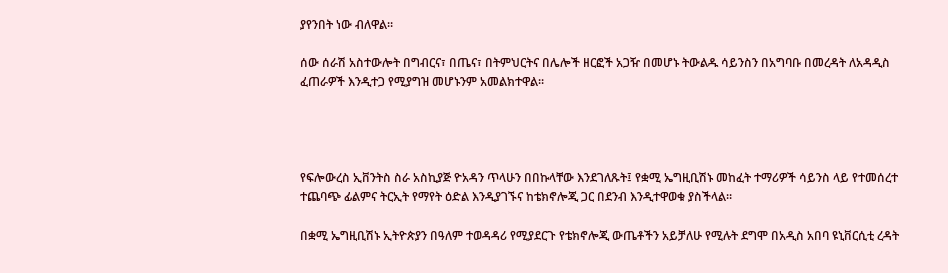ያየንበት ነው ብለዋል።

ሰው ሰራሽ አስተውሎት በግብርና፣ በጤና፣ በትምህርትና በሌሎች ዘርፎች አጋዥ በመሆኑ ትውልዱ ሳይንስን በአግባቡ በመረዳት ለአዳዲስ ፈጠራዎች እንዲተጋ የሚያግዝ መሆኑንም አመልክተዋል።




የፍሎውረስ ኢቨንትስ ስራ አስኪያጅ ዮአዳን ጥላሁን በበኩላቸው እንደገለጹት፤ የቋሚ ኤግዚቢሽኑ መከፈት ተማሪዎች ሳይንስ ላይ የተመሰረተ ተጨባጭ ፊልምና ትርኢት የማየት ዕድል እንዲያገኙና ከቴክኖሎጂ ጋር በደንብ እንዲተዋወቁ ያስችላል።

በቋሚ ኤግዚቢሽኑ ኢትዮጵያን በዓለም ተወዳዳሪ የሚያደርጉ የቴክኖሎጂ ውጤቶችን አይቻለሁ የሚሉት ደግሞ በአዲስ አበባ ዩኒቨርሲቲ ረዳት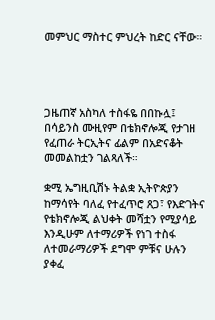መምህር ማስተር ምህረት ከድር ናቸው።




ጋዜጠኛ አስካለ ተስፋዬ በበኩሏ፤ በሳይንስ ሙዚየም በቴክኖሎጂ የታገዘ የፈጠራ ትርኢትና ፊልም በአድናቆት መመልከቷን ገልጻለች።

ቋሚ ኤግዚቢሽኑ ትልቋ ኢትዮጵያን ከማሳየት ባለፈ የተፈጥሮ ጸጋ፣ የእድገትና የቴክኖሎጂ ልህቀት መሻቷን የሚያሳይ እንዲሁም ለተማሪዎች የነገ ተስፋ ለተመራማሪዎች ደግሞ ምቹና ሁሉን ያቀፈ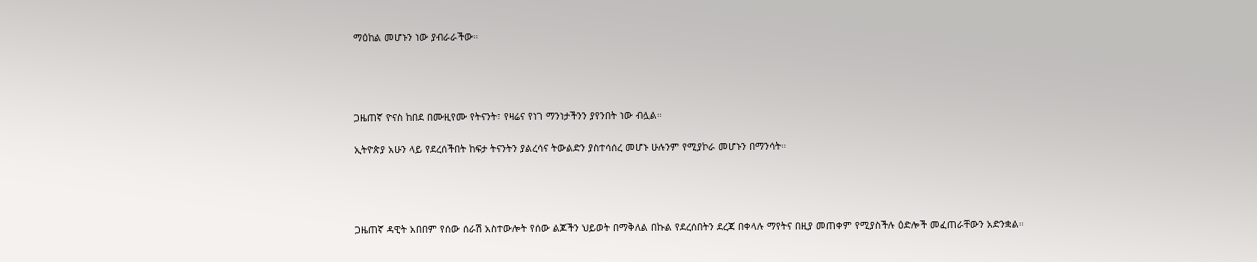ማዕከል መሆኑን ነው ያብራራችው።




ጋዜጠኛ ዮናስ ከበደ በሙዚየሙ የትናንት፣ የዛሬና የነገ ማንነታችንን ያየንበት ነው ብሏል።

ኢትዮጵያ አሁን ላይ የደረሰችበት ከፍታ ትናንትን ያልረሳና ትውልድን ያስተሳሰረ መሆኑ ሁሉንም የሚያኮራ መሆኑን በማንሳት።




ጋዜጠኛ ዳዊት አበበም የሰው ሰራሽ አስተውሎት የሰው ልጆችን ህይወት በማቅለል በኩል የደረሰበትን ደረጃ በቀላሉ ማየትና በዚያ መጠቀም የሚያስችሉ ዕድሎች መፈጠራቸውን አድንቋል።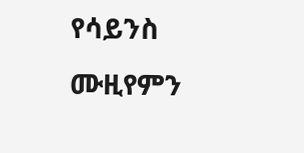የሳይንስ ሙዚየምን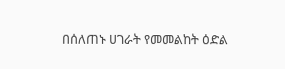በሰለጠኑ ሀገራት የመመልከት ዕድል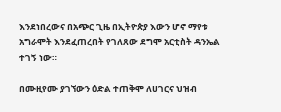እንደነበረውና በአጭር ጊዜ በኢትዮጵያ እውን ሆኖ ማየቱ አግራሞት እንደፈጠረበት የገለጸው ደግሞ አርቲስት ዳንኤል ተገኝ ነው።

በሙዚየሙ ያገኘውን ዕድል ተጠቅሞ ለሀገርና ህዝብ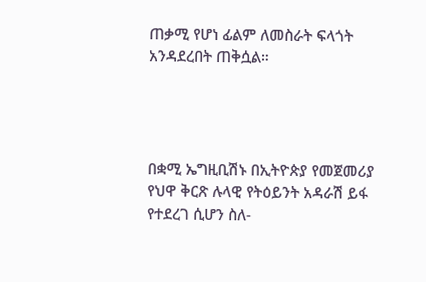ጠቃሚ የሆነ ፊልም ለመስራት ፍላጎት አንዳደረበት ጠቅሷል።




በቋሚ ኤግዚቢሽኑ በኢትዮጵያ የመጀመሪያ የህዋ ቅርጽ ሉላዊ የትዕይንት አዳራሽ ይፋ የተደረገ ሲሆን ስለ-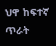ህዋ ከፍተኛ ጥራት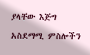ያላቸው እጅግ አስደማሚ ምስሎችን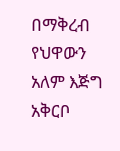በማቅረብ የህዋውን አለም እጅግ አቅርቦ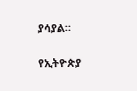ያሳያል።

የኢትዮጵያ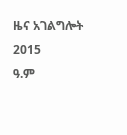ዜና አገልግሎት
2015
ዓ.ም